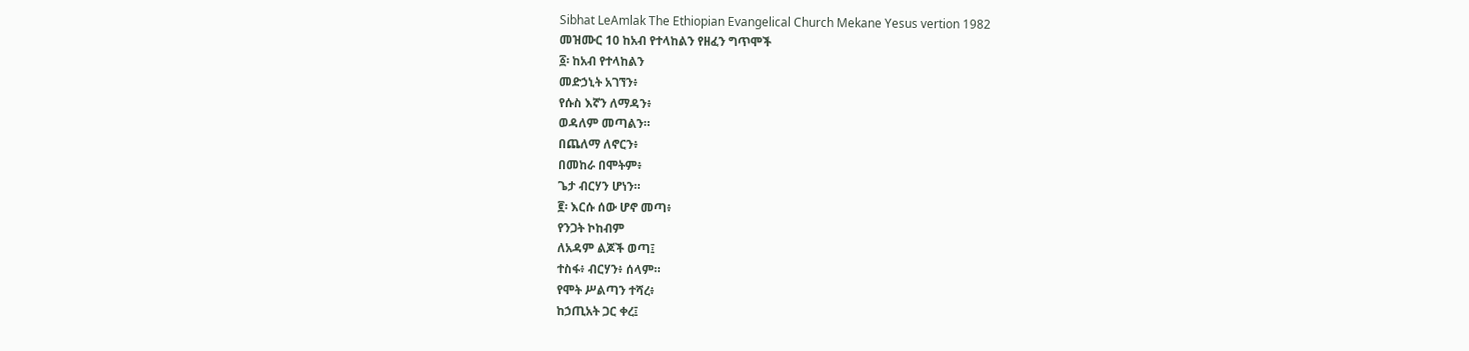Sibhat LeAmlak The Ethiopian Evangelical Church Mekane Yesus vertion 1982
መዝሙር 10 ከአብ የተላከልን የዘፈን ግጥሞች
፩፡ ከአብ የተላከልን
መድኃኒት አገኘን፥
የሱስ እኛን ለማዳን፥
ወዳለም መጣልን።
በጨለማ ለኖርን፥
በመከራ በሞትም፥
ጌታ ብርሃን ሆነን።
፪፡ እርሱ ሰው ሆኖ መጣ፥
የንጋት ኮከብም
ለአዳም ልጆች ወጣ፤
ተስፋ፥ ብርሃን፥ ሰላም።
የሞት ሥልጣን ተሻረ፥
ከኃጢአት ጋር ቀረ፤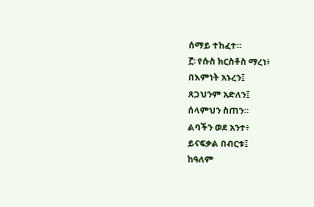ሰማይ ተከፈተ።
፫፡ የሱስ ክርስቶስ ማረነ፥
በእምነት አኑረን፤
ጸጋህንም አድለን፤
ሰላምህን ስጠን።
ልባችን ወደ አንተ፥
ይናፍቃል በብርቱ፤
ከዓለም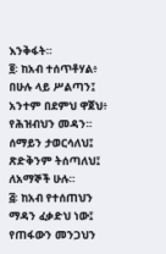እንቅፋት።
፬፡ ከአብ ተሰጥቶሃል፥
በሁሉ ላይ ሥልጣን፤
አንተም በደምህ ዋጀህ፥
የሕዝብህን መዳን።
ሰማይን ታወርሳለህ፤
ጽድቅንም ትሰጣለህ፤
ለአማኞች ሁሉ።
፭፡ ከአብ የተሰጠህን
ማዳን ፈቃድህ ነው፤
የጠፋውን መንጋህን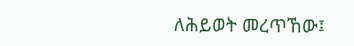ለሕይወት መረጥኸው፤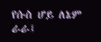የሱስ ሆይ ለኔም ራራ፤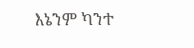እኔንም ካንተ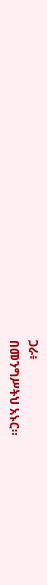ጋራ፥
በመንግሥትህ አኑር።